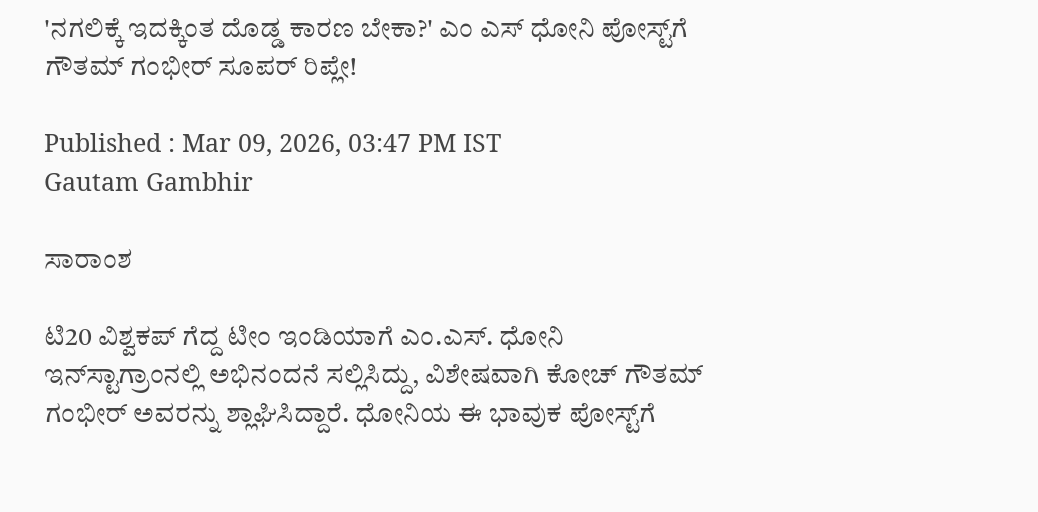'ನಗಲಿಕ್ಕೆ ಇದಕ್ಕಿಂತ ದೊಡ್ಡ ಕಾರಣ ಬೇಕಾ?' ಎಂ ಎಸ್ ಧೋನಿ ಪೋಸ್ಟ್‌ಗೆ ಗೌತಮ್ ಗಂಭೀರ್ ಸೂಪರ್ ರಿಪ್ಲೇ!

Published : Mar 09, 2026, 03:47 PM IST
Gautam Gambhir

ಸಾರಾಂಶ

ಟಿ20 ವಿಶ್ವಕಪ್ ಗೆದ್ದ ಟೀಂ ಇಂಡಿಯಾಗೆ ಎಂ.ಎಸ್. ಧೋನಿ ಇನ್‌ಸ್ಟಾಗ್ರಾಂನಲ್ಲಿ ಅಭಿನಂದನೆ ಸಲ್ಲಿಸಿದ್ದು, ವಿಶೇಷವಾಗಿ ಕೋಚ್ ಗೌತಮ್ ಗಂಭೀರ್ ಅವರನ್ನು ಶ್ಲಾಘಿಸಿದ್ದಾರೆ. ಧೋನಿಯ ಈ ಭಾವುಕ ಪೋಸ್ಟ್‌ಗೆ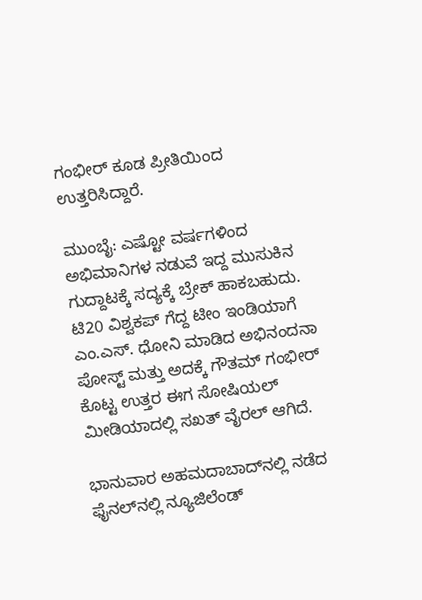ಗಂಭೀರ್ ಕೂಡ ಪ್ರೀತಿಯಿಂದ ಉತ್ತರಿಸಿದ್ದಾರೆ.

ಮುಂಬೈ: ಎಷ್ಟೋ ವರ್ಷಗಳಿಂದ ಅಭಿಮಾನಿಗಳ ನಡುವೆ ಇದ್ದ ಮುಸುಕಿನ ಗುದ್ದಾಟಕ್ಕೆ ಸದ್ಯಕ್ಕೆ ಬ್ರೇಕ್ ಹಾಕಬಹುದು. ಟಿ20 ವಿಶ್ವಕಪ್ ಗೆದ್ದ ಟೀಂ ಇಂಡಿಯಾಗೆ ಎಂ.ಎಸ್. ಧೋನಿ ಮಾಡಿದ ಅಭಿನಂದನಾ ಪೋಸ್ಟ್ ಮತ್ತು ಅದಕ್ಕೆ ಗೌತಮ್ ಗಂಭೀರ್ ಕೊಟ್ಟ ಉತ್ತರ ಈಗ ಸೋಷಿಯಲ್ ಮೀಡಿಯಾದಲ್ಲಿ ಸಖತ್ ವೈರಲ್ ಆಗಿದೆ.

ಭಾನುವಾರ ಅಹಮದಾಬಾದ್‌ನಲ್ಲಿ ನಡೆದ ಫೈನಲ್‌ನಲ್ಲಿ ನ್ಯೂಜಿಲೆಂಡ್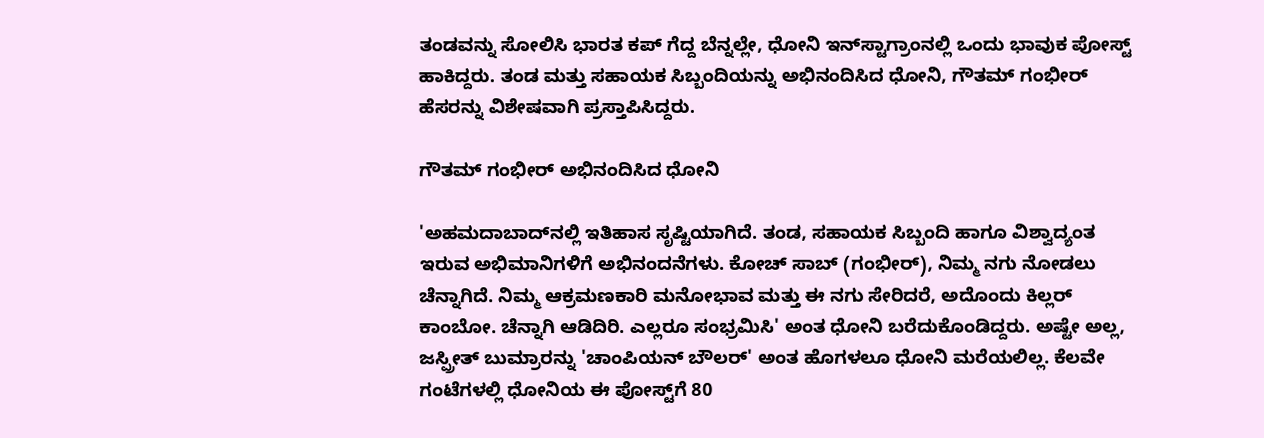ತಂಡವನ್ನು ಸೋಲಿಸಿ ಭಾರತ ಕಪ್ ಗೆದ್ದ ಬೆನ್ನಲ್ಲೇ, ಧೋನಿ ಇನ್‌ಸ್ಟಾಗ್ರಾಂನಲ್ಲಿ ಒಂದು ಭಾವುಕ ಪೋಸ್ಟ್ ಹಾಕಿದ್ದರು. ತಂಡ ಮತ್ತು ಸಹಾಯಕ ಸಿಬ್ಬಂದಿಯನ್ನು ಅಭಿನಂದಿಸಿದ ಧೋನಿ, ಗೌತಮ್ ಗಂಭೀರ್ ಹೆಸರನ್ನು ವಿಶೇಷವಾಗಿ ಪ್ರಸ್ತಾಪಿಸಿದ್ದರು.

ಗೌತಮ್ ಗಂಭೀರ್ ಅಭಿನಂದಿಸಿದ ಧೋನಿ

'ಅಹಮದಾಬಾದ್‌ನಲ್ಲಿ ಇತಿಹಾಸ ಸೃಷ್ಟಿಯಾಗಿದೆ. ತಂಡ, ಸಹಾಯಕ ಸಿಬ್ಬಂದಿ ಹಾಗೂ ವಿಶ್ವಾದ್ಯಂತ ಇರುವ ಅಭಿಮಾನಿಗಳಿಗೆ ಅಭಿನಂದನೆಗಳು. ಕೋಚ್ ಸಾಬ್ (ಗಂಭೀರ್), ನಿಮ್ಮ ನಗು ನೋಡಲು ಚೆನ್ನಾಗಿದೆ. ನಿಮ್ಮ ಆಕ್ರಮಣಕಾರಿ ಮನೋಭಾವ ಮತ್ತು ಈ ನಗು ಸೇರಿದರೆ, ಅದೊಂದು ಕಿಲ್ಲರ್ ಕಾಂಬೋ. ಚೆನ್ನಾಗಿ ಆಡಿದಿರಿ. ಎಲ್ಲರೂ ಸಂಭ್ರಮಿಸಿ' ಅಂತ ಧೋನಿ ಬರೆದುಕೊಂಡಿದ್ದರು. ಅಷ್ಟೇ ಅಲ್ಲ, ಜಸ್ಪ್ರೀತ್ ಬುಮ್ರಾರನ್ನು 'ಚಾಂಪಿಯನ್ ಬೌಲರ್' ಅಂತ ಹೊಗಳಲೂ ಧೋನಿ ಮರೆಯಲಿಲ್ಲ. ಕೆಲವೇ ಗಂಟೆಗಳಲ್ಲಿ ಧೋನಿಯ ಈ ಪೋಸ್ಟ್‌ಗೆ 80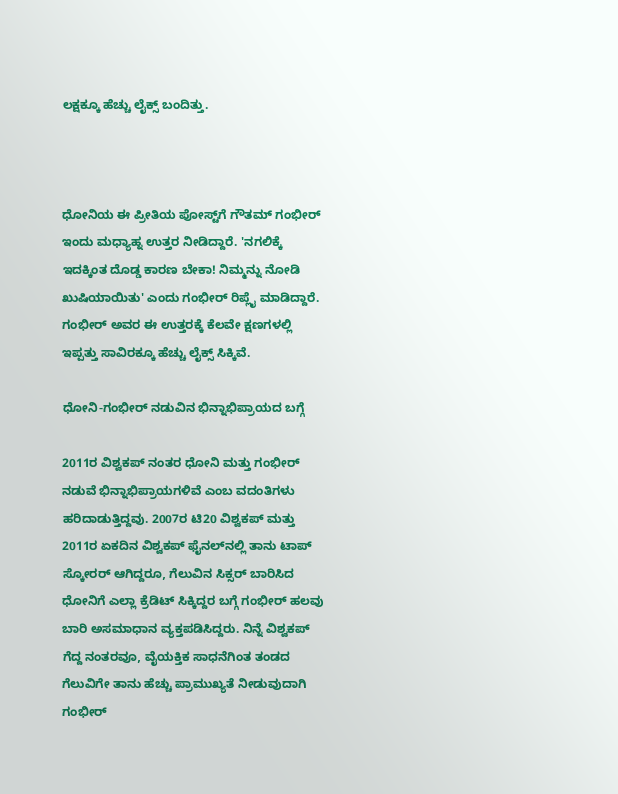ಲಕ್ಷಕ್ಕೂ ಹೆಚ್ಚು ಲೈಕ್ಸ್ ಬಂದಿತ್ತು.



ಧೋನಿಯ ಈ ಪ್ರೀತಿಯ ಪೋಸ್ಟ್‌ಗೆ ಗೌತಮ್ ಗಂಭೀರ್ ಇಂದು ಮಧ್ಯಾಹ್ನ ಉತ್ತರ ನೀಡಿದ್ದಾರೆ. 'ನಗಲಿಕ್ಕೆ ಇದಕ್ಕಿಂತ ದೊಡ್ಡ ಕಾರಣ ಬೇಕಾ! ನಿಮ್ಮನ್ನು ನೋಡಿ ಖುಷಿಯಾಯಿತು' ಎಂದು ಗಂಭೀರ್ ರಿಪ್ಲೈ ಮಾಡಿದ್ದಾರೆ. ಗಂಭೀರ್ ಅವರ ಈ ಉತ್ತರಕ್ಕೆ ಕೆಲವೇ ಕ್ಷಣಗಳಲ್ಲಿ ಇಪ್ಪತ್ತು ಸಾವಿರಕ್ಕೂ ಹೆಚ್ಚು ಲೈಕ್ಸ್ ಸಿಕ್ಕಿವೆ.

ಧೋನಿ-ಗಂಭೀರ್ ನಡುವಿನ ಭಿನ್ನಾಭಿಪ್ರಾಯದ ಬಗ್ಗೆ

2011ರ ವಿಶ್ವಕಪ್ ನಂತರ ಧೋನಿ ಮತ್ತು ಗಂಭೀರ್ ನಡುವೆ ಭಿನ್ನಾಭಿಪ್ರಾಯಗಳಿವೆ ಎಂಬ ವದಂತಿಗಳು ಹರಿದಾಡುತ್ತಿದ್ದವು. 2007ರ ಟಿ20 ವಿಶ್ವಕಪ್ ಮತ್ತು 2011ರ ಏಕದಿನ ವಿಶ್ವಕಪ್ ಫೈನಲ್‌ನಲ್ಲಿ ತಾನು ಟಾಪ್ ಸ್ಕೋರರ್ ಆಗಿದ್ದರೂ, ಗೆಲುವಿನ ಸಿಕ್ಸರ್ ಬಾರಿಸಿದ ಧೋನಿಗೆ ಎಲ್ಲಾ ಕ್ರೆಡಿಟ್ ಸಿಕ್ಕಿದ್ದರ ಬಗ್ಗೆ ಗಂಭೀರ್ ಹಲವು ಬಾರಿ ಅಸಮಾಧಾನ ವ್ಯಕ್ತಪಡಿಸಿದ್ದರು. ನಿನ್ನೆ ವಿಶ್ವಕಪ್ ಗೆದ್ದ ನಂತರವೂ, ವೈಯಕ್ತಿಕ ಸಾಧನೆಗಿಂತ ತಂಡದ ಗೆಲುವಿಗೇ ತಾನು ಹೆಚ್ಚು ಪ್ರಾಮುಖ್ಯತೆ ನೀಡುವುದಾಗಿ ಗಂಭೀರ್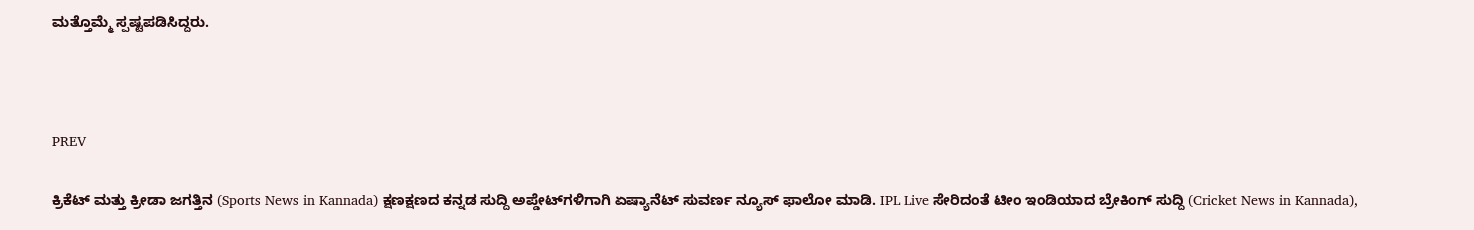ಮತ್ತೊಮ್ಮೆ ಸ್ಪಷ್ಟಪಡಿಸಿದ್ದರು.



PREV

ಕ್ರಿಕೆಟ್ ಮತ್ತು ಕ್ರೀಡಾ ಜಗತ್ತಿನ (Sports News in Kannada) ಕ್ಷಣಕ್ಷಣದ ಕನ್ನಡ ಸುದ್ದಿ ಅಪ್ಡೇಟ್‌ಗಳಿಗಾಗಿ ಏಷ್ಯಾನೆಟ್ ಸುವರ್ಣ ನ್ಯೂಸ್‌ ಫಾಲೋ ಮಾಡಿ. IPL Live ಸೇರಿದಂತೆ ಟೀಂ ಇಂಡಿಯಾದ ಬ್ರೇಕಿಂಗ್ ಸುದ್ದಿ (Cricket News in Kannada),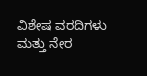ವಿಶೇಷ ವರದಿಗಳು ಮತ್ತು ನೇರ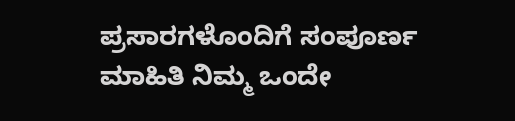ಪ್ರಸಾರಗಳೊಂದಿಗೆ ಸಂಪೂರ್ಣ ಮಾಹಿತಿ ನಿಮ್ಮ ಒಂದೇ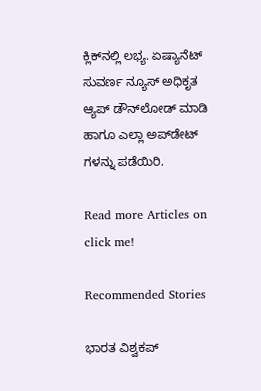ಕ್ಲಿಕ್‌ನಲ್ಲಿ ಲಭ್ಯ. ಏಷ್ಯಾನೆಟ್ ಸುವರ್ಣ ನ್ಯೂಸ್ ಅಧಿಕೃತ ಆ್ಯಪ್ ಡೌನ್‌ಲೋಡ್ ಮಾಡಿ ಹಾಗೂ ಎಲ್ಲಾ ಅಪ್‌ಡೇಟ್ ಗಳನ್ನು ಪಡೆಯಿರಿ.

Read more Articles on
click me!

Recommended Stories

ಭಾರತ ವಿಶ್ವಕಪ್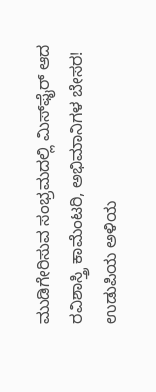ಮುಡಿಗೇರಿಸುವ ಸಂಭ್ರಮದಲ್ಲಿ ಮಿಸ್‌ಫೈರ್ ಆದ ರವಿಶಾಸ್ತ್ರಿ ಕಾಮೆಂಟರಿ, ಅಭಿಮಾನಿಗಳ ಬೇಸರ!
ಉಡುಪಿಯ ಅಳಿಯ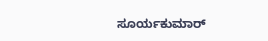ಸೂರ್ಯಕುಮಾರ್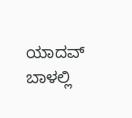ಯಾದವ್‌ ಬಾಳಲ್ಲಿ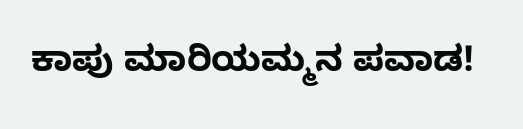ಕಾಪು ಮಾರಿಯಮ್ಮನ ಪವಾಡ!